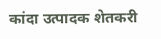कांदा उत्पादक शेतकरी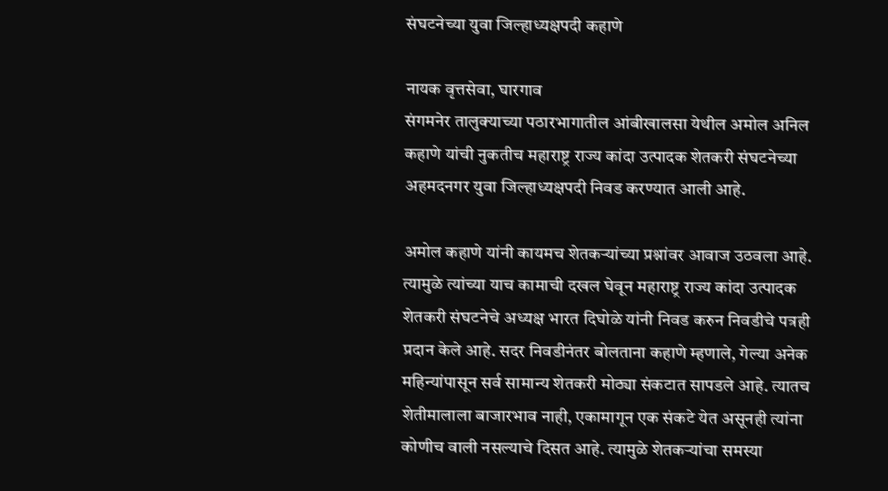संघटनेच्या युवा जिल्हाध्यक्षपदी कहाणे

नायक वृत्तसेवा, घारगाव
संगमनेर तालुक्याच्या पठारभागातील आंबीखालसा येथील अमोल अनिल कहाणे यांची नुकतीच महाराष्ट्र राज्य कांदा उत्पादक शेतकरी संघटनेच्या अहमदनगर युवा जिल्हाध्यक्षपदी निवड करण्यात आली आहे.

अमोल कहाणे यांनी कायमच शेतकर्‍यांच्या प्रश्नांवर आवाज उठवला आहे. त्यामुळे त्यांच्या याच कामाची दखल घेवून महाराष्ट्र राज्य कांदा उत्पादक शेतकरी संघटनेचे अध्यक्ष भारत दिघोळे यांनी निवड करुन निवडीचे पत्रही प्रदान केले आहे. सदर निवडीनंतर बोलताना कहाणे म्हणाले, गेल्या अनेक महिन्यांपासून सर्व सामान्य शेतकरी मोठ्या संकटात सापडले आहे. त्यातच शेतीमालाला बाजारभाव नाही, एकामागून एक संकटे येत असूनही त्यांना कोणीच वाली नसल्याचे दिसत आहे. त्यामुळे शेतकर्‍यांचा समस्या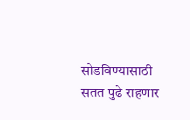सोडविण्यासाठी सतत पुढे राहणार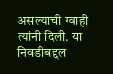असल्याची ग्वाही त्यांनी दिली. या निवडीबद्दल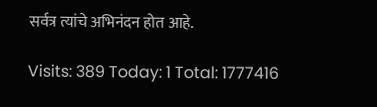सर्वत्र त्यांचे अभिनंदन होत आहे.

Visits: 389 Today: 1 Total: 1777416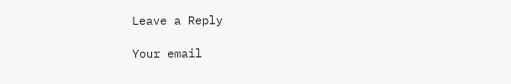Leave a Reply

Your email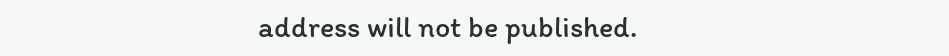address will not be published.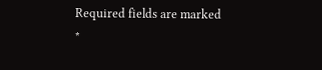Required fields are marked *